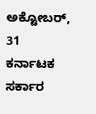ಅಕ್ಟೋಬರ್, 31
ಕರ್ನಾಟಕ ಸರ್ಕಾರ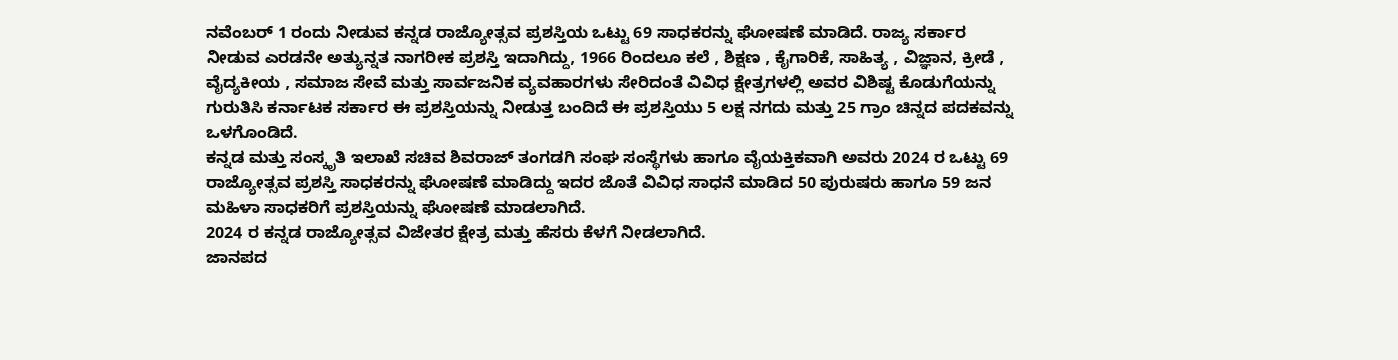ನವೆಂಬರ್ 1 ರಂದು ನೀಡುವ ಕನ್ನಡ ರಾಜ್ಯೋತ್ಸವ ಪ್ರಶಸ್ತಿಯ ಒಟ್ಟು 69 ಸಾಧಕರನ್ನು ಘೋಷಣೆ ಮಾಡಿದೆ. ರಾಜ್ಯ ಸರ್ಕಾರ ನೀಡುವ ಎರಡನೇ ಅತ್ಯುನ್ನತ ನಾಗರೀಕ ಪ್ರಶಸ್ತಿ ಇದಾಗಿದ್ದು, 1966 ರಿಂದಲೂ ಕಲೆ , ಶಿಕ್ಷಣ , ಕೈಗಾರಿಕೆ, ಸಾಹಿತ್ಯ , ವಿಜ್ಞಾನ, ಕ್ರೀಡೆ , ವೈದ್ಯಕೀಯ , ಸಮಾಜ ಸೇವೆ ಮತ್ತು ಸಾರ್ವಜನಿಕ ವ್ಯವಹಾರಗಳು ಸೇರಿದಂತೆ ವಿವಿಧ ಕ್ಷೇತ್ರಗಳಲ್ಲಿ ಅವರ ವಿಶಿಷ್ಟ ಕೊಡುಗೆಯನ್ನು ಗುರುತಿಸಿ ಕರ್ನಾಟಕ ಸರ್ಕಾರ ಈ ಪ್ರಶಸ್ತಿಯನ್ನು ನೀಡುತ್ತ ಬಂದಿದೆ ಈ ಪ್ರಶಸ್ತಿಯು 5 ಲಕ್ಷ ನಗದು ಮತ್ತು 25 ಗ್ರಾಂ ಚಿನ್ನದ ಪದಕವನ್ನು ಒಳಗೊಂಡಿದೆ.
ಕನ್ನಡ ಮತ್ತು ಸಂಸ್ಕೃತಿ ಇಲಾಖೆ ಸಚಿವ ಶಿವರಾಜ್ ತಂಗಡಗಿ ಸಂಘ ಸಂಸ್ಥೆಗಳು ಹಾಗೂ ವೈಯಕ್ತಿಕವಾಗಿ ಅವರು 2024 ರ ಒಟ್ಟು 69 ರಾಜ್ಯೋತ್ಸವ ಪ್ರಶಸ್ತಿ ಸಾಧಕರನ್ನು ಘೋಷಣೆ ಮಾಡಿದ್ದು ಇದರ ಜೊತೆ ವಿವಿಧ ಸಾಧನೆ ಮಾಡಿದ 50 ಪುರುಷರು ಹಾಗೂ 59 ಜನ ಮಹಿಳಾ ಸಾಧಕರಿಗೆ ಪ್ರಶಸ್ತಿಯನ್ನು ಘೋಷಣೆ ಮಾಡಲಾಗಿದೆ.
2024 ರ ಕನ್ನಡ ರಾಜ್ಯೋತ್ಸವ ವಿಜೇತರ ಕ್ಷೇತ್ರ ಮತ್ತು ಹೆಸರು ಕೆಳಗೆ ನೀಡಲಾಗಿದೆ.
ಜಾನಪದ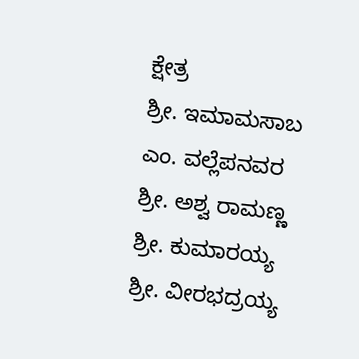ಕ್ಷೇತ್ರ
ಶ್ರೀ. ಇಮಾಮಸಾಬ ಎಂ. ವಲ್ಲೆಪನವರ
ಶ್ರೀ. ಅಶ್ವ ರಾಮಣ್ಣ
ಶ್ರೀ. ಕುಮಾರಯ್ಯ
ಶ್ರೀ. ವೀರಭದ್ರಯ್ಯ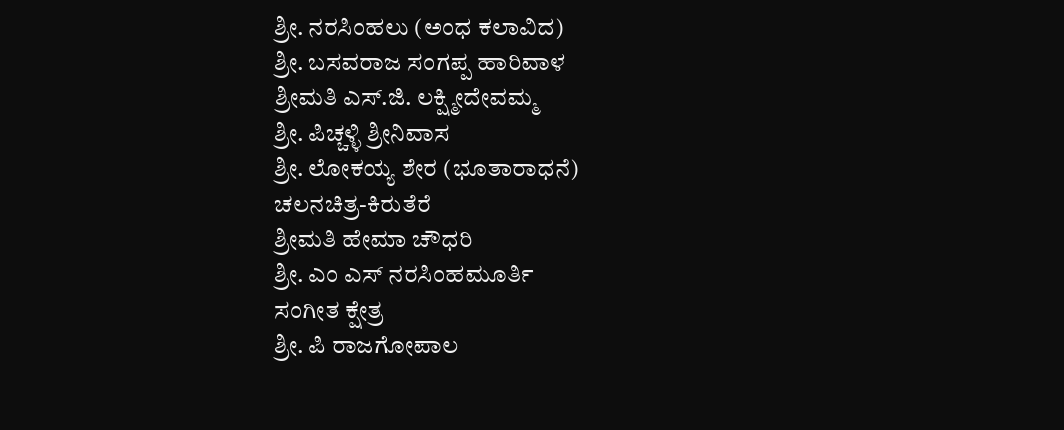ಶ್ರೀ. ನರಸಿಂಹಲು (ಅಂಧ ಕಲಾವಿದ)
ಶ್ರೀ. ಬಸವರಾಜ ಸಂಗಪ್ಪ ಹಾರಿವಾಳ
ಶ್ರೀಮತಿ ಎಸ್.ಜಿ. ಲಕ್ಷ್ಮೀದೇವಮ್ಮ
ಶ್ರೀ. ಪಿಚ್ಚಳ್ಳಿ ಶ್ರೀನಿವಾಸ
ಶ್ರೀ. ಲೋಕಯ್ಯ ಶೇರ (ಭೂತಾರಾಧನೆ)
ಚಲನಚಿತ್ರ-ಕಿರುತೆರೆ
ಶ್ರೀಮತಿ ಹೇಮಾ ಚೌಧರಿ
ಶ್ರೀ. ಎಂ ಎಸ್ ನರಸಿಂಹಮೂರ್ತಿ
ಸಂಗೀತ ಕ್ಷೇತ್ರ
ಶ್ರೀ. ಪಿ ರಾಜಗೋಪಾಲ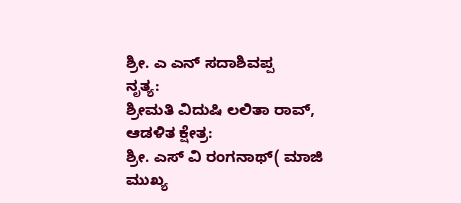ಶ್ರೀ. ಎ ಎನ್ ಸದಾಶಿವಪ್ಪ
ನೃತ್ಯ:
ಶ್ರೀಮತಿ ವಿದುಷಿ ಲಲಿತಾ ರಾವ್,
ಆಡಳಿತ ಕ್ಷೇತ್ರ:
ಶ್ರೀ. ಎಸ್ ವಿ ರಂಗನಾಥ್( ಮಾಜಿ ಮುಖ್ಯ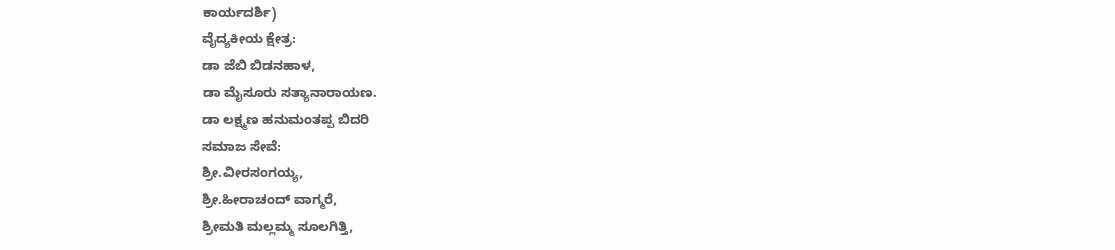ಕಾರ್ಯದರ್ಶಿ)
ವೈದ್ಯಕೀಯ ಕ್ಷೇತ್ರ:
ಡಾ ಜೆಬಿ ಬಿಡನಹಾಳ,
ಡಾ ಮೈಸೂರು ಸತ್ಯಾನಾರಾಯಣ.
ಡಾ ಲಕ್ಷ್ಮಣ ಹನುಮಂತಪ್ಪ ಬಿದರಿ
ಸಮಾಜ ಸೇವೆ:
ಶ್ರೀ.ವೀರಸಂಗಯ್ಯ,
ಶ್ರೀ.ಹೀರಾಚಂದ್ ವಾಗ್ಮರೆ,
ಶ್ರೀಮತಿ ಮಲ್ಲಮ್ಮ ಸೂಲಗಿತ್ತಿ,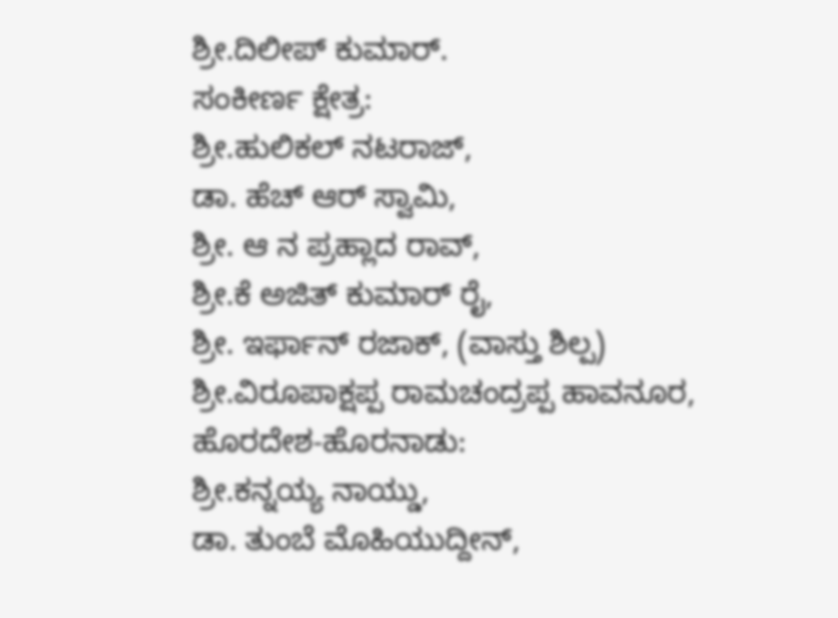ಶ್ರೀ.ದಿಲೀಪ್ ಕುಮಾರ್.
ಸಂಕೀರ್ಣ ಕ್ಷೇತ್ರ:
ಶ್ರೀ.ಹುಲಿಕಲ್ ನಟರಾಜ್,
ಡಾ. ಹೆಚ್ ಆರ್ ಸ್ವಾಮಿ,
ಶ್ರೀ. ಆ ನ ಪ್ರಹ್ಲಾದ ರಾವ್,
ಶ್ರೀ.ಕೆ ಅಜಿತ್ ಕುಮಾರ್ ರೈ,
ಶ್ರೀ. ಇರ್ಫಾನ್ ರಜಾಕ್, (ವಾಸ್ತು ಶಿಲ್ಪ)
ಶ್ರೀ.ವಿರೂಪಾಕ್ಷಪ್ಪ ರಾಮಚಂದ್ರಪ್ಪ ಹಾವನೂರ,
ಹೊರದೇಶ-ಹೊರನಾಡು:
ಶ್ರೀ.ಕನ್ನಯ್ಯ ನಾಯ್ಡು,
ಡಾ. ತುಂಬೆ ಮೊಹಿಯುದ್ದೀನ್,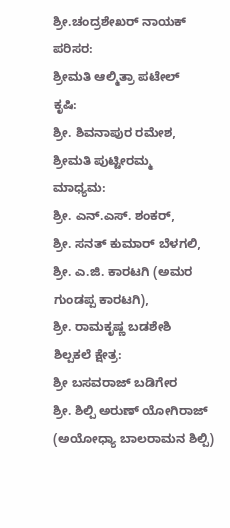ಶ್ರೀ.ಚಂದ್ರಶೇಖರ್ ನಾಯಕ್
ಪರಿಸರ:
ಶ್ರೀಮತಿ ಆಲ್ಮಿತ್ರಾ ಪಟೇಲ್
ಕೃಷಿ:
ಶ್ರೀ. ಶಿವನಾಪುರ ರಮೇಶ,
ಶ್ರೀಮತಿ ಪುಟ್ಟೀರಮ್ಮ
ಮಾಧ್ಯಮ:
ಶ್ರೀ. ಎನ್.ಎಸ್. ಶಂಕರ್,
ಶ್ರೀ. ಸನತ್ ಕುಮಾರ್ ಬೆಳಗಲಿ,
ಶ್ರೀ. ಎ.ಜಿ. ಕಾರಟಗಿ (ಅಮರ ಗುಂಡಪ್ಪ ಕಾರಟಗಿ),
ಶ್ರೀ. ರಾಮಕೃಷ್ಣ ಬಡಶೇಶಿ
ಶಿಲ್ಪಕಲೆ ಕ್ಷೇತ್ರ:
ಶ್ರೀ ಬಸವರಾಜ್ ಬಡಿಗೇರ
ಶ್ರೀ. ಶಿಲ್ಪಿ ಅರುಣ್ ಯೋಗಿರಾಜ್ (ಅಯೋಧ್ಯಾ ಬಾಲರಾಮನ ಶಿಲ್ಪಿ)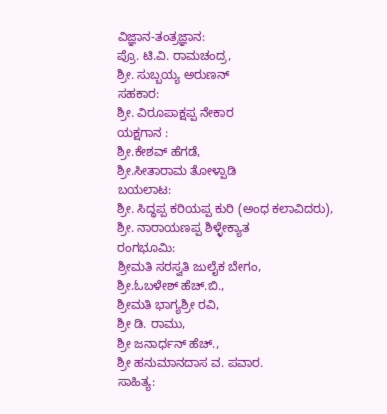ವಿಜ್ಞಾನ-ತಂತ್ರಜ್ಞಾನ:
ಪ್ರೊ. ಟಿ.ವಿ. ರಾಮಚಂದ್ರ,
ಶ್ರೀ. ಸುಬ್ಬಯ್ಯ ಅರುಣನ್
ಸಹಕಾರ:
ಶ್ರೀ. ವಿರೂಪಾಕ್ಷಪ್ಪ ನೇಕಾರ
ಯಕ್ಷಗಾನ :
ಶ್ರೀ.ಕೇಶವ್ ಹೆಗಡೆ,
ಶ್ರೀ.ಸೀತಾರಾಮ ತೋಳ್ಪಾಡಿ
ಬಯಲಾಟ:
ಶ್ರೀ. ಸಿದ್ಧಪ್ಪ ಕರಿಯಪ್ಪ ಕುರಿ (ಅಂಧ ಕಲಾವಿದರು),
ಶ್ರೀ. ನಾರಾಯಣಪ್ಪ ಶಿಳ್ಳೇಕ್ಯಾತ
ರಂಗಭೂಮಿ:
ಶ್ರೀಮತಿ ಸರಸ್ವತಿ ಜುಲೈಕ ಬೇಗಂ,
ಶ್ರೀ.ಓಬಳೇಶ್ ಹೆಚ್.ಬಿ.,
ಶ್ರೀಮತಿ ಭಾಗ್ಯಶ್ರೀ ರವಿ,
ಶ್ರೀ ಡಿ. ರಾಮು,
ಶ್ರೀ ಜನಾರ್ಧನ್ ಹೆಚ್.,
ಶ್ರೀ ಹನುಮಾನದಾಸ ವ. ಪವಾರ.
ಸಾಹಿತ್ಯ: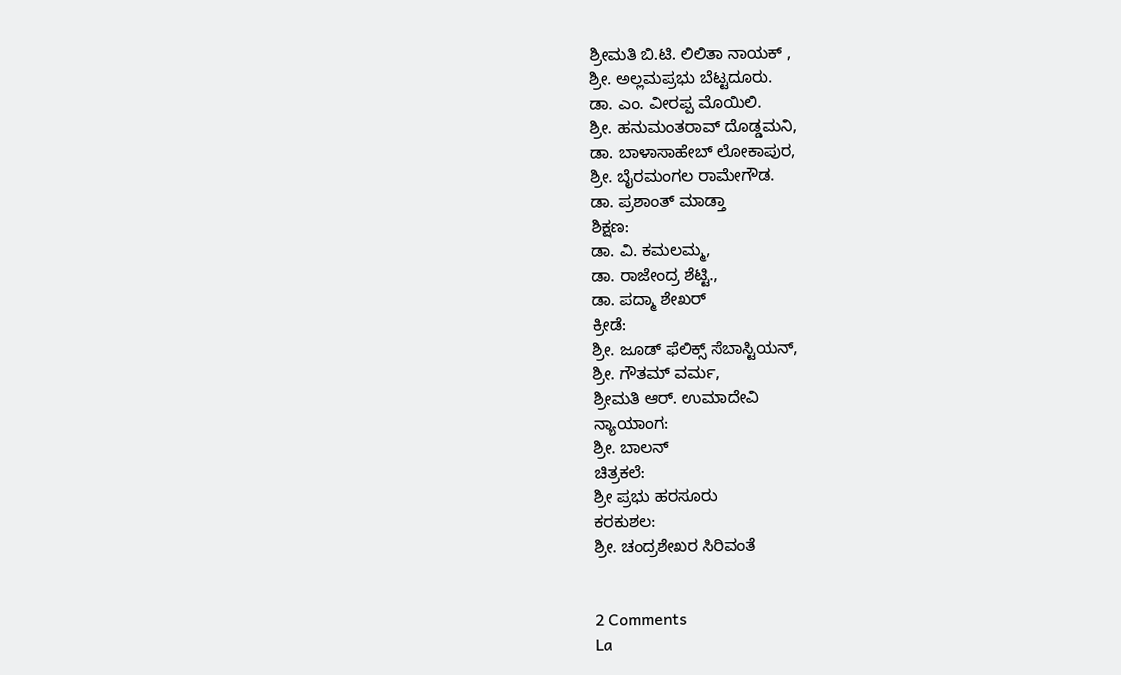ಶ್ರೀಮತಿ ಬಿ.ಟಿ. ಲಿಲಿತಾ ನಾಯಕ್ ,
ಶ್ರೀ. ಅಲ್ಲಮಪ್ರಭು ಬೆಟ್ಟದೂರು.
ಡಾ. ಎಂ. ವೀರಪ್ಪ ಮೊಯಿಲಿ.
ಶ್ರೀ. ಹನುಮಂತರಾವ್ ದೊಡ್ಡಮನಿ,
ಡಾ. ಬಾಳಾಸಾಹೇಬ್ ಲೋಕಾಪುರ,
ಶ್ರೀ. ಬೈರಮಂಗಲ ರಾಮೇಗೌಡ.
ಡಾ. ಪ್ರಶಾಂತ್ ಮಾಡ್ತಾ
ಶಿಕ್ಷಣ:
ಡಾ. ವಿ. ಕಮಲಮ್ಮ,
ಡಾ. ರಾಜೇಂದ್ರ ಶೆಟ್ಟಿ.,
ಡಾ. ಪದ್ಮಾ ಶೇಖರ್
ಕ್ರೀಡೆ:
ಶ್ರೀ. ಜೂಡ್ ಫೆಲಿಕ್ಸ್ ಸೆಬಾಸ್ಟಿಯನ್,
ಶ್ರೀ. ಗೌತಮ್ ವರ್ಮ,
ಶ್ರೀಮತಿ ಆರ್. ಉಮಾದೇವಿ
ನ್ಯಾಯಾಂಗ:
ಶ್ರೀ. ಬಾಲನ್
ಚಿತ್ರಕಲೆ:
ಶ್ರೀ ಪ್ರಭು ಹರಸೂರು
ಕರಕುಶಲ:
ಶ್ರೀ. ಚಂದ್ರಶೇಖರ ಸಿರಿವಂತೆ


2 Comments
La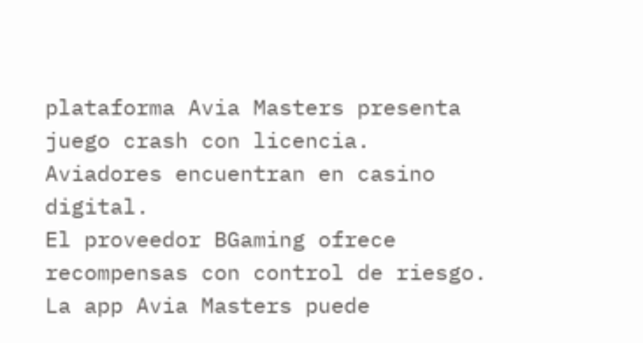plataforma Avia Masters presenta juego crash con licencia.
Aviadores encuentran en casino digital.
El proveedor BGaming ofrece recompensas con control de riesgo.
La app Avia Masters puede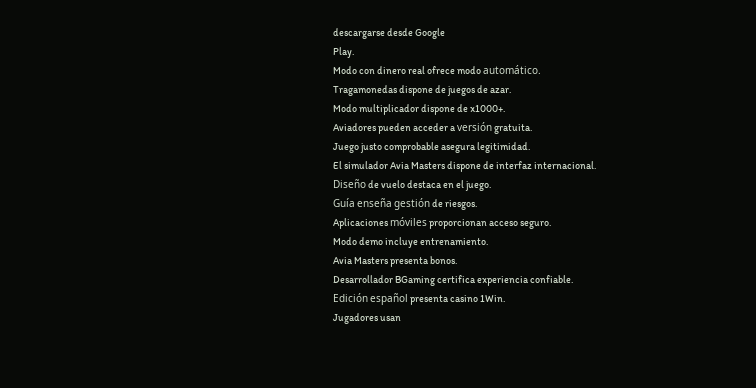descargarse desde Google
Play.
Modo con dinero real ofrece modo automático.
Tragamonedas dispone de juegos de azar.
Modo multiplicador dispone de x1000+.
Aviadores pueden acceder a versión gratuita.
Juego justo comprobable asegura legitimidad.
El simulador Avia Masters dispone de interfaz internacional.
Diseño de vuelo destaca en el juego.
Guía enseña gestión de riesgos.
Aplicaciones móviles proporcionan acceso seguro.
Modo demo incluye entrenamiento.
Avia Masters presenta bonos.
Desarrollador BGaming certifica experiencia confiable.
Edición español presenta casino 1Win.
Jugadores usan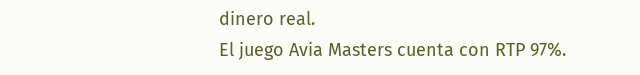dinero real.
El juego Avia Masters cuenta con RTP 97%.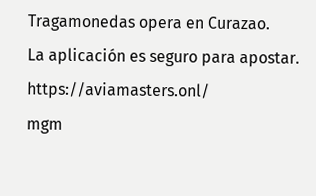Tragamonedas opera en Curazao.
La aplicación es seguro para apostar. https://aviamasters.onl/
mgm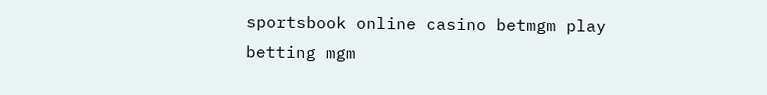sportsbook online casino betmgm play betting mgm